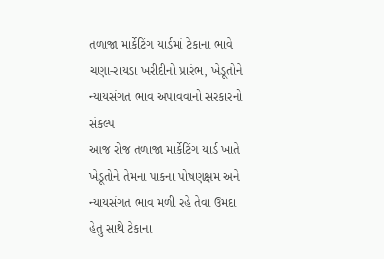તળાજા માર્કેટિંગ યાર્ડમાં ટેકાના ભાવે ચણા-રાયડા ખરીદીનો પ્રારંભ, ખેડૂતોને ન્યાયસંગત ભાવ અપાવવાનો સરકારનો સંકલ્પ
આજ રોજ તળાજા માર્કેટિંગ યાર્ડ ખાતે ખેડૂતોને તેમના પાકના પોષણક્ષમ અને ન્યાયસંગત ભાવ મળી રહે તેવા ઉમદા હેતુ સાથે ટેકાના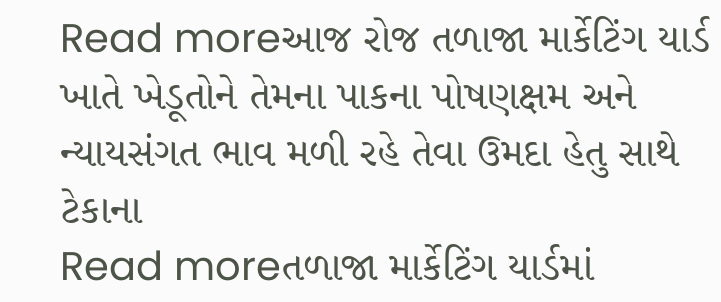Read moreઆજ રોજ તળાજા માર્કેટિંગ યાર્ડ ખાતે ખેડૂતોને તેમના પાકના પોષણક્ષમ અને ન્યાયસંગત ભાવ મળી રહે તેવા ઉમદા હેતુ સાથે ટેકાના
Read moreતળાજા માર્કેટિંગ યાર્ડમાં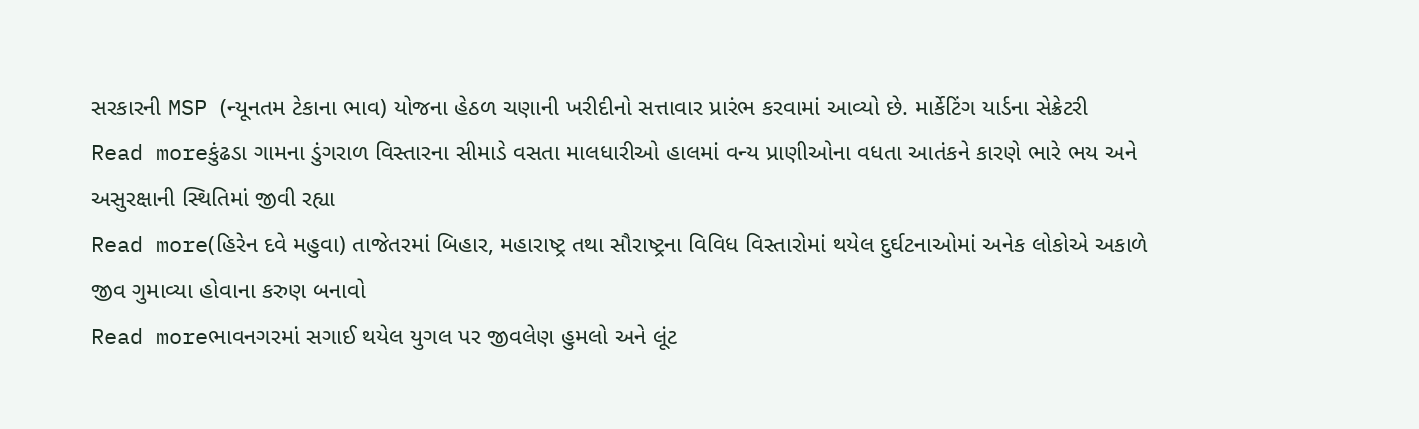સરકારની MSP (ન્યૂનતમ ટેકાના ભાવ) યોજના હેઠળ ચણાની ખરીદીનો સત્તાવાર પ્રારંભ કરવામાં આવ્યો છે. માર્કેટિંગ યાર્ડના સેક્રેટરી
Read moreકુંઢડા ગામના ડુંગરાળ વિસ્તારના સીમાડે વસતા માલધારીઓ હાલમાં વન્ય પ્રાણીઓના વધતા આતંકને કારણે ભારે ભય અને અસુરક્ષાની સ્થિતિમાં જીવી રહ્યા
Read more(હિરેન દવે મહુવા) તાજેતરમાં બિહાર, મહારાષ્ટ્ર તથા સૌરાષ્ટ્રના વિવિધ વિસ્તારોમાં થયેલ દુર્ઘટનાઓમાં અનેક લોકોએ અકાળે જીવ ગુમાવ્યા હોવાના કરુણ બનાવો
Read moreભાવનગરમાં સગાઈ થયેલ યુગલ પર જીવલેણ હુમલો અને લૂંટ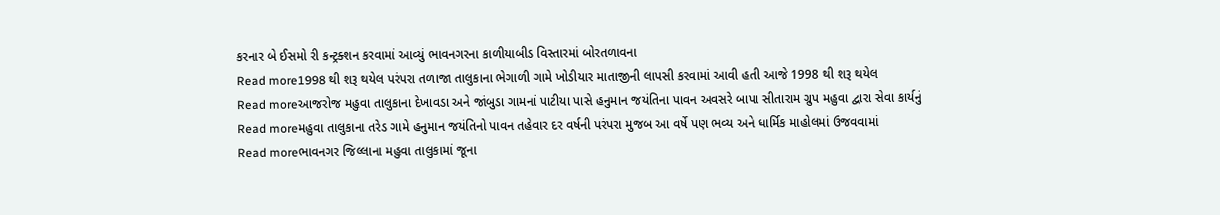કરનાર બે ઈસમો રી કન્ટ્રક્શન કરવામાં આવ્યું ભાવનગરના કાળીયાબીડ વિસ્તારમાં બોરતળાવના
Read more1998 થી શરૂ થયેલ પરંપરા તળાજા તાલુકાના ભેગાળી ગામે ખોડીયાર માતાજીની લાપસી કરવામાં આવી હતી આજે 1998 થી શરૂ થયેલ
Read moreઆજરોજ મહુવા તાલુકાના દેખાવડા અને જાંબુડા ગામનાં પાટીયા પાસે હનુમાન જયંતિના પાવન અવસરે બાપા સીતારામ ગ્રુપ મહુવા દ્વારા સેવા કાર્યનું
Read moreમહુવા તાલુકાના તરેડ ગામે હનુમાન જયંતિનો પાવન તહેવાર દર વર્ષની પરંપરા મુજબ આ વર્ષે પણ ભવ્ય અને ધાર્મિક માહોલમાં ઉજવવામાં
Read moreભાવનગર જિલ્લાના મહુવા તાલુકામાં જૂના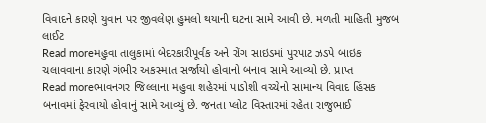વિવાદને કારણે યુવાન પર જીવલેણ હુમલો થયાની ઘટના સામે આવી છે. મળતી માહિતી મુજબ લાઈટ
Read moreમહુવા તાલુકામાં બેદરકારીપૂર્વક અને રોંગ સાઇડમાં પુરપાટ ઝડપે બાઇક ચલાવવાના કારણે ગંભીર અકસ્માત સર્જાયો હોવાનો બનાવ સામે આવ્યો છે. પ્રાપ્ત
Read moreભાવનગર જિલ્લાના મહુવા શહેરમાં પાડોશી વચ્ચેનો સામાન્ય વિવાદ હિંસક બનાવમાં ફેરવાયો હોવાનું સામે આવ્યું છે. જનતા પ્લોટ વિસ્તારમાં રહેતા રાજુભાઈ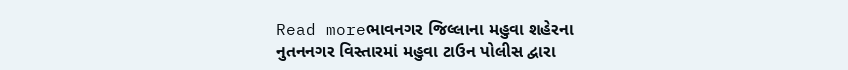Read moreભાવનગર જિલ્લાના મહુવા શહેરના નુતનનગર વિસ્તારમાં મહુવા ટાઉન પોલીસ દ્વારા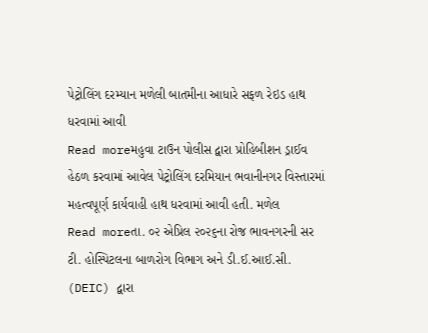પેટ્રોલિંગ દરમ્યાન મળેલી બાતમીના આધારે સફળ રેઇડ હાથ ધરવામાં આવી
Read moreમહુવા ટાઉન પોલીસ દ્વારા પ્રોહિબીશન ડ્રાઈવ હેઠળ કરવામાં આવેલ પેટ્રોલિંગ દરમિયાન ભવાનીનગર વિસ્તારમાં મહત્વપૂર્ણ કાર્યવાહી હાથ ધરવામાં આવી હતી. મળેલ
Read moreતા. ૦૨ એપ્રિલ ૨૦૨૬ના રોજ ભાવનગરની સર ટી. હોસ્પિટલના બાળરોગ વિભાગ અને ડી.ઈ.આઈ.સી. (DEIC) દ્વારા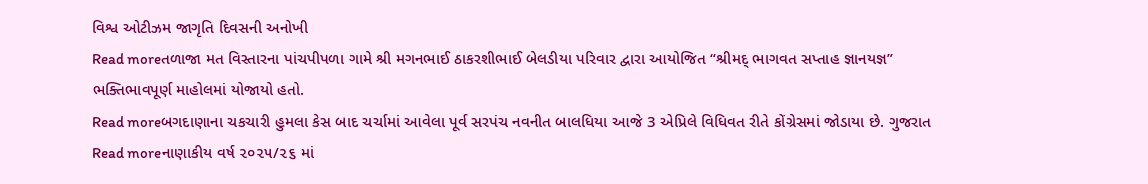વિશ્વ ઓટીઝમ જાગૃતિ દિવસની અનોખી
Read moreતળાજા મત વિસ્તારના પાંચપીપળા ગામે શ્રી મગનભાઈ ઠાકરશીભાઈ બેલડીયા પરિવાર દ્વારા આયોજિત “શ્રીમદ્ ભાગવત સપ્તાહ જ્ઞાનયજ્ઞ” ભક્તિભાવપૂર્ણ માહોલમાં યોજાયો હતો.
Read moreબગદાણાના ચકચારી હુમલા કેસ બાદ ચર્ચામાં આવેલા પૂર્વ સરપંચ નવનીત બાલધિયા આજે 3 એપ્રિલે વિધિવત રીતે કોંગ્રેસમાં જોડાયા છે. ગુજરાત
Read moreનાણાકીય વર્ષ ૨૦૨૫/૨૬ માં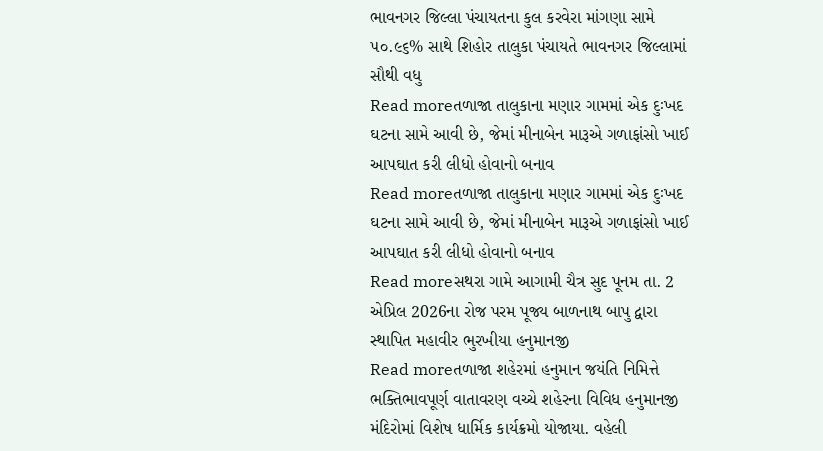ભાવનગર જિલ્લા પંચાયતના કુલ કરવેરા માંગણા સામે ૫૦.૯૬% સાથે શિહોર તાલુકા પંચાયતે ભાવનગર જિલ્લામાં સૌથી વધુ
Read moreતળાજા તાલુકાના મણાર ગામમાં એક દુઃખદ ઘટના સામે આવી છે, જેમાં મીનાબેન મારૂએ ગળાફાંસો ખાઈ આપઘાત કરી લીધો હોવાનો બનાવ
Read moreતળાજા તાલુકાના મણાર ગામમાં એક દુઃખદ ઘટના સામે આવી છે, જેમાં મીનાબેન મારૂએ ગળાફાંસો ખાઈ આપઘાત કરી લીધો હોવાનો બનાવ
Read moreસથરા ગામે આગામી ચૈત્ર સુદ પૂનમ તા. 2 એપ્રિલ 2026ના રોજ પરમ પૂજ્ય બાળનાથ બાપુ દ્વારા સ્થાપિત મહાવીર ભુરખીયા હનુમાનજી
Read moreતળાજા શહેરમાં હનુમાન જયંતિ નિમિત્તે ભક્તિભાવપૂર્ણ વાતાવરણ વચ્ચે શહેરના વિવિધ હનુમાનજી મંદિરોમાં વિશેષ ધાર્મિક કાર્યક્રમો યોજાયા. વહેલી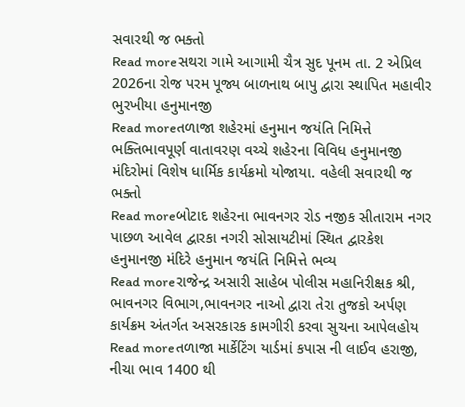સવારથી જ ભક્તો
Read moreસથરા ગામે આગામી ચૈત્ર સુદ પૂનમ તા. 2 એપ્રિલ 2026ના રોજ પરમ પૂજ્ય બાળનાથ બાપુ દ્વારા સ્થાપિત મહાવીર ભુરખીયા હનુમાનજી
Read moreતળાજા શહેરમાં હનુમાન જયંતિ નિમિત્તે ભક્તિભાવપૂર્ણ વાતાવરણ વચ્ચે શહેરના વિવિધ હનુમાનજી મંદિરોમાં વિશેષ ધાર્મિક કાર્યક્રમો યોજાયા. વહેલી સવારથી જ ભક્તો
Read moreબોટાદ શહેરના ભાવનગર રોડ નજીક સીતારામ નગર પાછળ આવેલ દ્વારકા નગરી સોસાયટીમાં સ્થિત દ્વારકેશ હનુમાનજી મંદિરે હનુમાન જયંતિ નિમિત્તે ભવ્ય
Read moreરાજેન્દ્ર અસારી સાહેબ પોલીસ મહાનિરીક્ષક શ્રી, ભાવનગર વિભાગ,ભાવનગર નાઓ દ્વારા તેરા તુજકો અર્પણ કાર્યક્રમ અંતર્ગત અસરકારક કામગીરી કરવા સુચના આપેલહોય
Read moreતળાજા માર્કેટિંગ યાર્ડમાં કપાસ ની લાઈવ હરાજી, નીચા ભાવ 1400 થી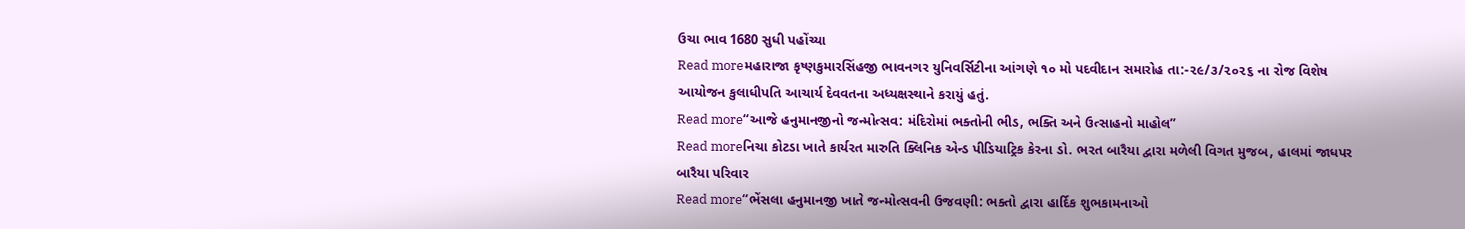ઉચા ભાવ 1680 સુધી પહોંચ્યા
Read moreમહારાજા કૃષ્ણકુમારસિંહજી ભાવનગર યુનિવર્સિટીના આંગણે ૧૦ મો પદવીદાન સમારોહ તા:-૨૯/૩/૨૦૨૬ ના રોજ વિશેષ આયોજન કુલાધીપતિ આચાર્ય દેવવતના અધ્યક્ષસ્થાને કરાયું હતું.
Read more“આજે હનુમાનજીનો જન્મોત્સવ: મંદિરોમાં ભક્તોની ભીડ, ભક્તિ અને ઉત્સાહનો માહોલ”
Read moreનિચા કોટડા ખાતે કાર્યરત મારુતિ ક્લિનિક એન્ડ પીડિયાટ્રિક કેરના ડો. ભરત બારૈયા દ્વારા મળેલી વિગત મુજબ, હાલમાં જાધપર બારૈયા પરિવાર
Read more“ભેંસલા હનુમાનજી ખાતે જન્મોત્સવની ઉજવણી: ભક્તો દ્વારા હાર્દિક શુભકામનાઓ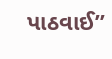પાઠવાઈ”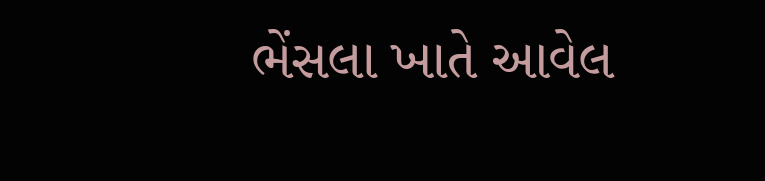ભેંસલા ખાતે આવેલ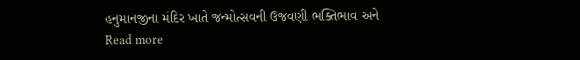હનુમાનજીના મંદિર ખાતે જન્મોત્સવની ઉજવણી ભક્તિભાવ અને
Read more